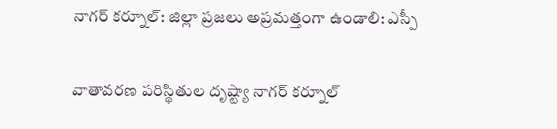నాగర్ కర్నూల్: జిల్లా ప్రజలు అప్రమత్తంగా ఉండాలి: ఎస్పీ

వాతావరణ పరిస్థితుల దృష్ట్యా నాగర్ కర్నూల్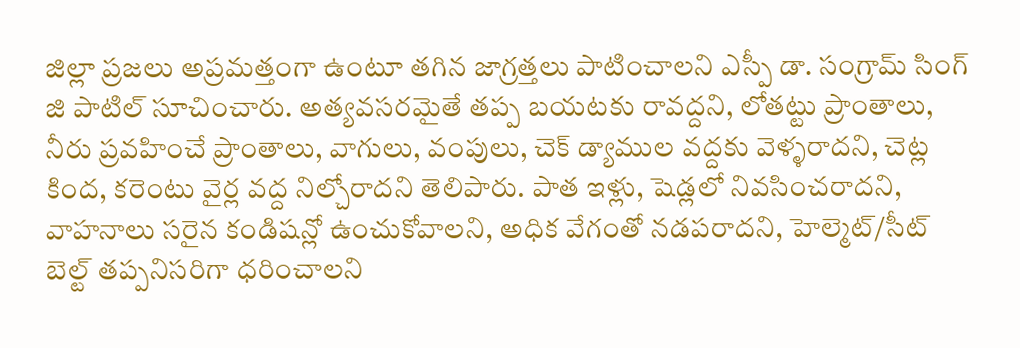జిల్లా ప్రజలు అప్రమత్తంగా ఉంటూ తగిన జాగ్రత్తలు పాటించాలని ఎస్పీ డా. సంగ్రామ్ సింగ్ జి పాటిల్ సూచించారు. అత్యవసరమైతే తప్ప బయటకు రావద్దని, లోతట్టు ప్రాంతాలు, నీరు ప్రవహించే ప్రాంతాలు, వాగులు, వంపులు, చెక్ డ్యాముల వద్దకు వెళ్ళరాదని, చెట్ల కింద, కరెంటు వైర్ల వద్ద నిల్చోరాదని తెలిపారు. పాత ఇళ్లు, షెడ్లలో నివసించరాదని, వాహనాలు సరైన కండిషన్లో ఉంచుకోవాలని, అధిక వేగంతో నడపరాదని, హెల్మెట్/సీట్ బెల్ట్ తప్పనిసరిగా ధరించాలని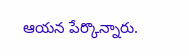ఆయన పేర్కొన్నారు.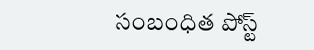సంబంధిత పోస్ట్